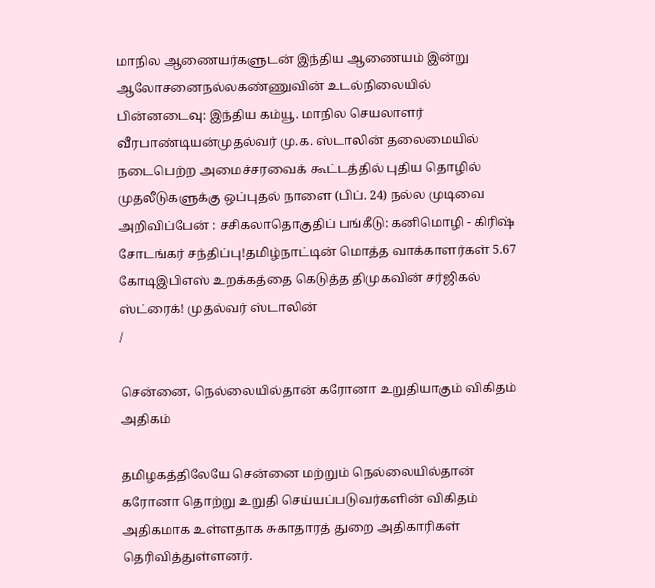மாநில ஆணையர்களுடன் இந்திய ஆணையம் இன்று ஆலோசனைநல்லகண்ணுவின் உடல்நிலையில் பின்னடைவு: இந்திய கம்யூ. மாநில செயலாளர் வீரபாண்டியன்முதல்வர் மு.க. ஸ்டாலின் தலைமையில் நடைபெற்ற அமைச்சரவைக் கூட்டத்தில் புதிய தொழில் முதலீடுகளுக்கு ஒப்புதல் நாளை (பிப். 24) நல்ல முடிவை அறிவிப்பேன் : சசிகலாதொகுதிப் பங்கீடு: கனிமொழி - கிரிஷ் சோடங்கர் சந்திப்பு!தமிழ்நாட்டின் மொத்த வாக்காளர்கள் 5.67 கோடிஇபிஎஸ் உறக்கத்தை கெடுத்த திமுகவின் சர்ஜிகல் ஸ்ட்ரைக்! முதல்வர் ஸ்டாலின்
/

சென்னை, நெல்லையில்தான் கரோனா உறுதியாகும் விகிதம் அதிகம்

தமிழகத்திலேயே சென்னை மற்றும் நெல்லையில்தான் கரோனா தொற்று உறுதி செய்யப்படுவர்களின் விகிதம் அதிகமாக உள்ளதாக சுகாதாரத் துறை அதிகாரிகள் தெரிவித்துள்ளனர்.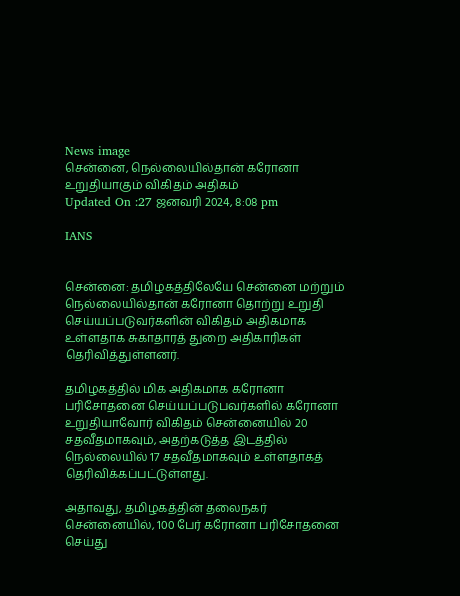News image
சென்னை, நெல்லையில்தான் கரோனா உறுதியாகும் விகிதம் அதிகம்
Updated On :27 ஜனவரி 2024, 8:08 pm

IANS


சென்னை: தமிழகத்திலேயே சென்னை மற்றும் நெல்லையில்தான் கரோனா தொற்று உறுதி செய்யப்படுவர்களின் விகிதம் அதிகமாக உள்ளதாக சுகாதாரத் துறை அதிகாரிகள் தெரிவித்துள்ளனர்.

தமிழகத்தில் மிக அதிகமாக கரோனா பரிசோதனை செய்யப்படுபவர்களில் கரோனா உறுதியாவோர் விகிதம் சென்னையில் 20 சதவீதமாகவும், அதற்கடுத்த இடத்தில் நெல்லையில் 17 சதவீதமாகவும் உள்ளதாகத் தெரிவிக்கப்பட்டுள்ளது.

அதாவது, தமிழகத்தின் தலைநகர் சென்னையில், 100 பேர் கரோனா பரிசோதனை செய்து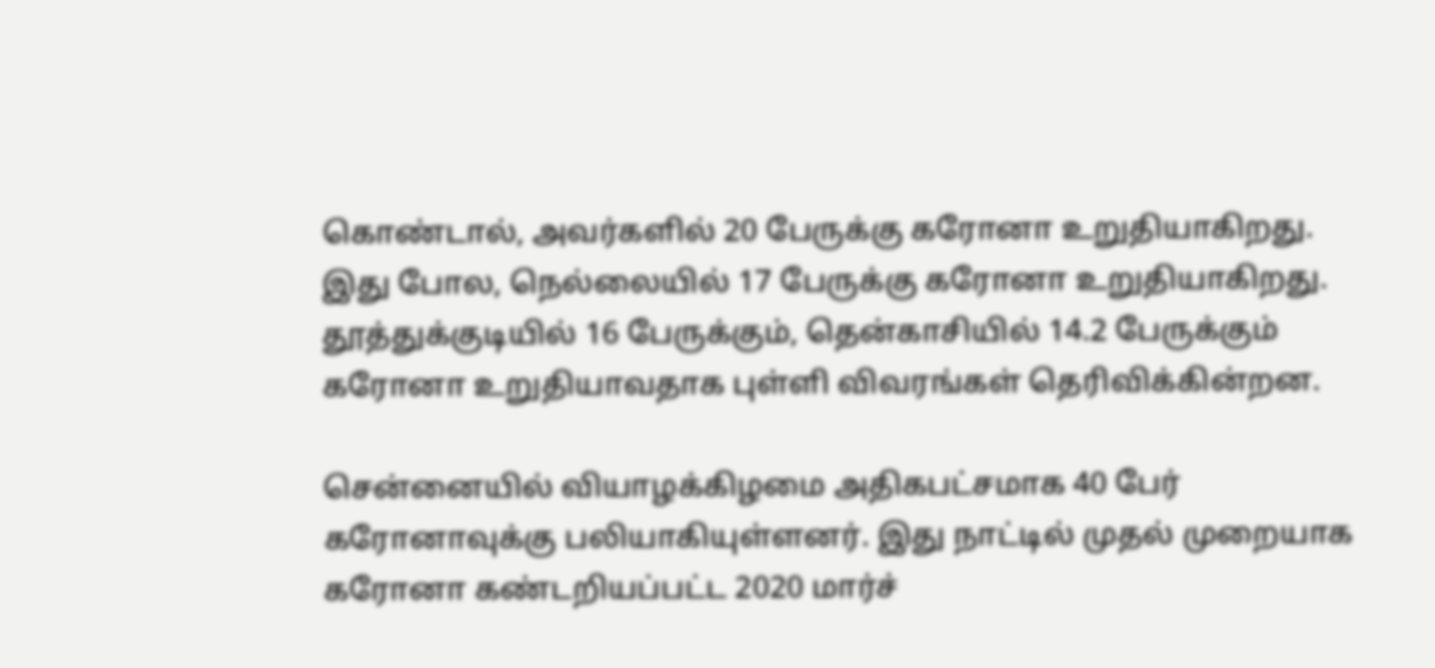கொண்டால், அவர்களில் 20 பேருக்கு கரோனா உறுதியாகிறது. இது போல, நெல்லையில் 17 பேருக்கு கரோனா உறுதியாகிறது. தூத்துக்குடியில் 16 பேருக்கும், தென்காசியில் 14.2 பேருக்கும் கரோனா உறுதியாவதாக புள்ளி விவரங்கள் தெரிவிக்கின்றன.

சென்னையில் வியாழக்கிழமை அதிகபட்சமாக 40 பேர் கரோனாவுக்கு பலியாகியுள்ளனர். இது நாட்டில் முதல் முறையாக கரோனா கண்டறியப்பட்ட 2020 மார்ச்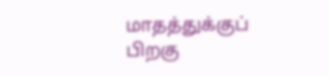மாதத்துக்குப் பிறகு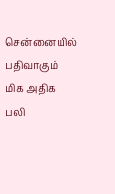சென்னையில் பதிவாகும் மிக அதிக பலி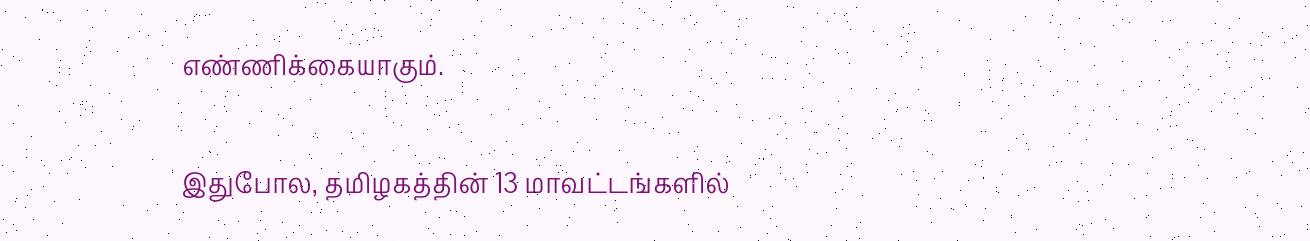எண்ணிக்கையாகும்.

இதுபோல, தமிழகத்தின் 13 மாவட்டங்களில்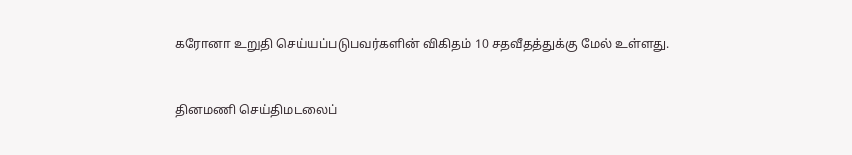கரோனா உறுதி செய்யப்படுபவர்களின் விகிதம் 10 சதவீதத்துக்கு மேல் உள்ளது.


தினமணி செய்திமடலைப்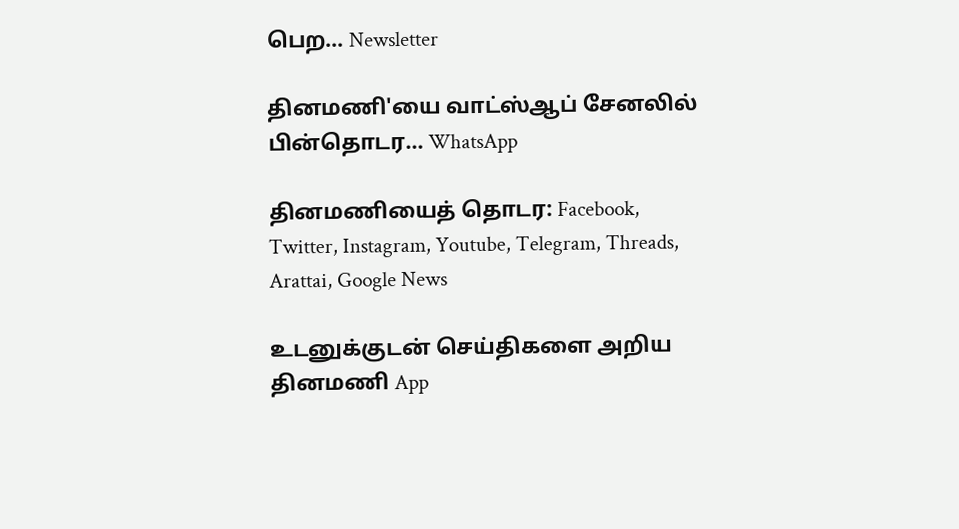பெற... Newsletter

தினமணி'யை வாட்ஸ்ஆப் சேனலில் பின்தொடர... WhatsApp

தினமணியைத் தொடர: Facebook, Twitter, Instagram, Youtube, Telegram, Threads, Arattai, Google News

உடனுக்குடன் செய்திகளை அறிய தினமணி App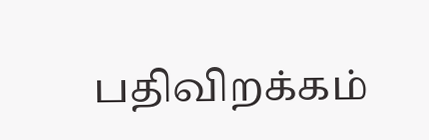பதிவிறக்கம்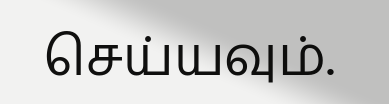செய்யவும்.